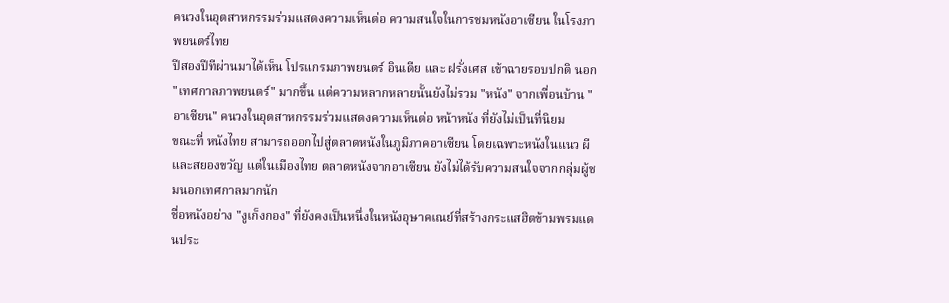คนวงในอุตสาหกรรมร่วมแสดงความเห็นต่อ ความสนใจในการชมหนังอาเซียน ในโรงภาพยนตร์ไทย
ปีสองปีทีผ่านมาได้เห็น โปรแกรมภาพยนตร์ อินเดีย และ ฝรั่งเศส เข้าฉายรอบปกติ นอก "เทศกาลภาพยนตร์" มากขึ้น แต่ความหลากหลายนั้นยังไม่รวม "หนัง" จากเพื่อนบ้าน "อาเซียน" คนวงในอุตสาหกรรมร่วมแสดงความเห็นต่อ หน้าหนัง ที่ยังไม่เป็นที่นิยม
ขณะที่ หนังไทย สามารถออกไปสู่ตลาดหนังในภูมิภาคอาเซียน โดยเฉพาะหนังในแนว ผี และสยองขวัญ แต่ในเมืองไทย ตลาดหนังจากอาเซียน ยังไม่ได้รับความสนใจจากกลุ่มผู้ชมนอกเทศกาลมากนัก
ชื่อหนังอย่าง "งูเก็งกอง" ที่ยังคงเป็นหนึ่งในหนังอุษาคเณย์ที่สร้างกระแสฮิตข้ามพรมแดนประ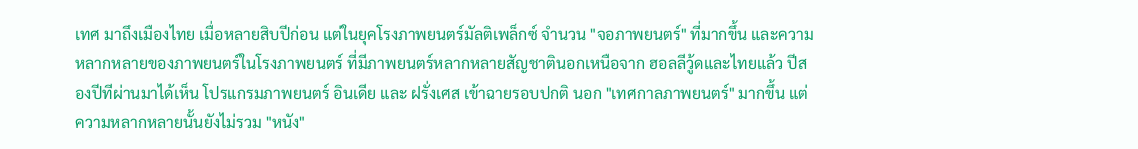เทศ มาถึงเมืองไทย เมื่อหลายสิบปีก่อน แต่ในยุคโรงภาพยนตร์มัลติเพล็กซ์ จำนวน "จอภาพยนตร์" ที่มากขึ้น และความหลากหลายของภาพยนตร์ในโรงภาพยนตร์ ที่มีภาพยนตร์หลากหลายสัญชาตินอกเหนือจาก ฮอลลีวู้ดและไทยแล้ว ปีสองปีทีผ่านมาได้เห็น โปรแกรมภาพยนตร์ อินเดีย และ ฝรั่งเศส เข้าฉายรอบปกติ นอก "เทศกาลภาพยนตร์" มากขึ้น แต่ความหลากหลายนั้นยังไม่รวม "หนัง"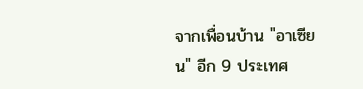จากเพื่อนบ้าน "อาเซียน" อีก 9 ประเทศ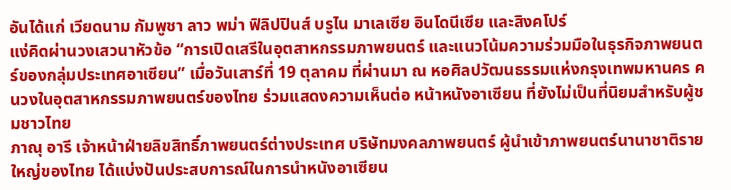อันได้แก่ เวียดนาม กัมพูชา ลาว พม่า ฟิลิปปินส์ บรูไน มาเลเซีย อินโดนีเซีย และสิงคโปร์
แง่คิดผ่านวงเสวนาหัวข้อ “การเปิดเสรีในอุตสาหกรรมภาพยนตร์ และแนวโน้มความร่วมมือในธุรกิจภาพยนตร์ของกลุ่มประเทศอาเซียน” เมื่อวันเสาร์ที่ 19 ตุลาคม ที่ผ่านมา ณ หอศิลปวัฒนธรรมแห่งกรุงเทพมหานคร คนวงในอุตสาหกรรมภาพยนตร์ของไทย ร่วมแสดงความเห็นต่อ หน้าหนังอาเซียน ที่ยังไม่เป็นที่นิยมสำหรับผู้ชมชาวไทย
ภาณุ อารี เจ้าหน้าฝ่ายลิขสิทธิ์ภาพยนตร์ต่างประเทศ บริษัทมงคลภาพยนตร์ ผู้นำเข้าภาพยนตร์นานาชาติรายใหญ่ของไทย ได้แบ่งปันประสบการณ์ในการนำหนังอาเซียน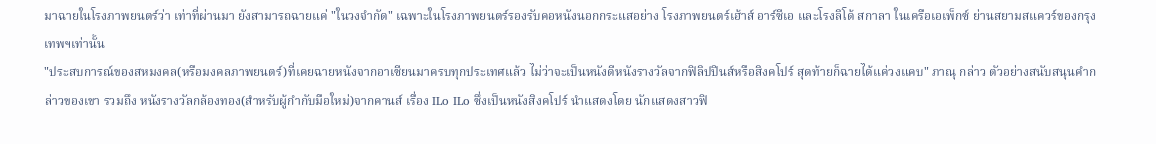มาฉายในโรงภาพยนตร์ว่า เท่าที่ผ่านมา ยังสามารถฉายแค่ "ในวงจำกัด" เฉพาะในโรงภาพยนตร์รองรับคอหนังนอกกระแสอย่าง โรงภาพยนตร์เฮ้าส์ อาร์ซีเอ และโรงลิโด้ สกาลา ในเครือเอเพ็กซ์ ย่านสยามสแควร์ของกรุงเทพฯเท่านั้น
"ประสบการณ์ของสหมงคล(หรือมงคลภาพยนตร์)ที่เคยฉายหนังจากอาเซียนมาครบทุกประเทศแล้ว ไม่ว่าจะเป็นหนังดีหนังรางวัลจากฟิลิปปินส์หรือสิงคโปร์ สุดท้ายก็ฉายได้แค่วงแคบ" ภาณุ กล่าว ตัวอย่างสนับสนุนคำกล่าวของเขา รวมถึง หนังรางวัลกล้องทอง(สำหรับผู้กำกับมือใหม่)จากคานส์ เรื่อง ILo ILo ซึ่งเป็นหนังสิงคโปร์ นำแสดงโดย นักแสดงสาวฟิ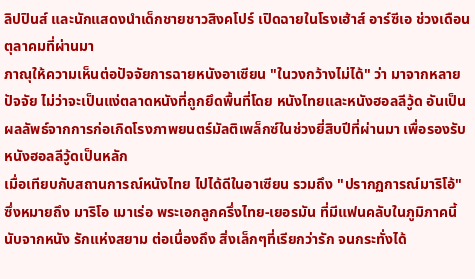ลิปปินส์ และนักแสดงนำเด็กชายชาวสิงคโปร์ เปิดฉายในโรงเฮ้าส์ อาร์ซีเอ ช่วงเดือนตุลาคมที่ผ่านมา
ภาณุให้ความเห็นต่อปัจจัยการฉายหนังอาเซียน "ในวงกว้างไม่ได้" ว่า มาจากหลายปัจจัย ไม่ว่าจะเป็นแง่ตลาดหนังที่ถูกยึดพื้นที่โดย หนังไทยและหนังฮอลลีวู้ด อันเป็นผลลัพธ์จากการก่อเกิดโรงภาพยนตร์มัลติเพล็กซ์ในช่วงยี่สิบปีที่ผ่านมา เพื่อรองรับหนังฮอลลีวู้ดเป็นหลัก
เมื่อเทียบกับสถานการณ์หนังไทย ไปได้ดีในอาเซียน รวมถึง "ปรากฏการณ์มาริโอ้" ซึ่งหมายถึง มาริโอ เมาเร่อ พระเอกลูกครึ่งไทย-เยอรมัน ที่มีแฟนคลับในภูมิภาคนี้ นับจากหนัง รักแห่งสยาม ต่อเนื่องถึง สิ่งเล็กๆที่เรียกว่ารัก จนกระทั่งได้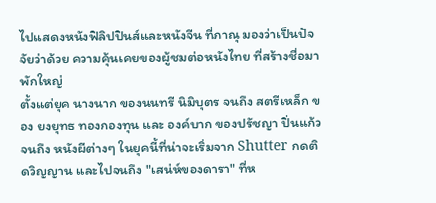ไปแสดงหนังฟิลิปปินส์และหนังจีน ที่ภาณุ มองว่าเป็นปัจจัยว่าด้วย ความคุ้นเคยของผู้ชมต่อหนังไทย ที่สร้างชื่อมาพักใหญ่
ตั้งแต่ยุค นางนาก ของนนทรี นิมิบุตร จนถึง สตรีเหล็ก ของ ยงยุทธ ทองกองทุน และ องค์บาก ของปรัชญา ปิ่นแก้ว จนถึง หนังผีต่างๆ ในยุคนี้ที่น่าจะเริ่มจาก Shutter กดติดวิญญาน และไปจนถึง "เสน่ห์ของดารา" ที่ห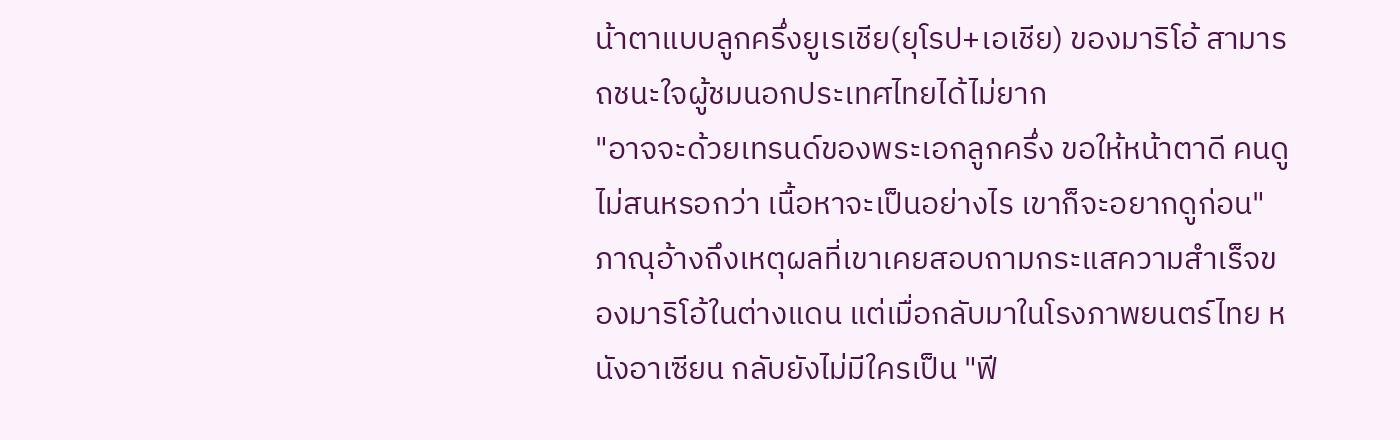น้าตาแบบลูกครึ่งยูเรเชีย(ยุโรป+เอเชีย) ของมาริโอ้ สามารถชนะใจผู้ชมนอกประเทศไทยได้ไม่ยาก
"อาจจะด้วยเทรนด์ของพระเอกลูกครึ่ง ขอให้หน้าตาดี คนดูไม่สนหรอกว่า เนื้อหาจะเป็นอย่างไร เขาก็จะอยากดูก่อน" ภาณุอ้างถึงเหตุผลที่เขาเคยสอบถามกระแสความสำเร็จของมาริโอ้ในต่างแดน แต่เมื่อกลับมาในโรงภาพยนตร์ไทย หนังอาเซียน กลับยังไม่มีใครเป็น "ฟี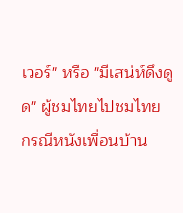เวอร์" หรือ "มีเสน่ห์ดึงดูด" ผู้ชมไทยไปชมไทย
กรณีหนังเพื่อนบ้าน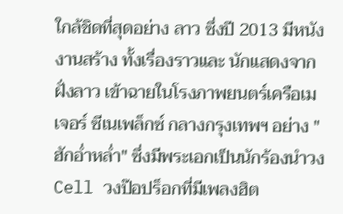ใกล้ชิดที่สุดอย่าง ลาว ซึ่งปี 2013 มีหนังงานสร้าง ทั้งเรื่องราวและ นักแสดงจากฝั่งลาว เข้าฉายในโรงภาพยนตร์เครือเมเจอร์ ซีเนเพล็กซ์ กลางกรุงเทพฯ อย่าง "ฮักอ่ำหล่ำ" ซึ่งมีพระเอกเป็นนักร้องนำวง Cell วงป๊อปร็อกที่มีเพลงฮิต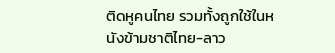ติดหูคนไทย รวมทั้งถูกใช้ในหนังข้ามชาติไทย-ลาว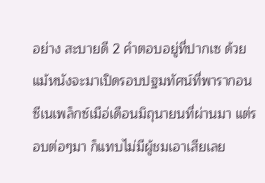อย่าง สะบายดี 2 คำตอบอยู่ที่ปากเซ ด้วย
แม้หนังจะมาเปิดรอบปฐมทัศน์ที่พารากอน ซีเนเพล็กซ์เมือ่เดือนมิถุนายนที่ผ่านมา แต่รอบต่อๆมา ก็แทบไม่มีผู้ชมเอาเสียเลย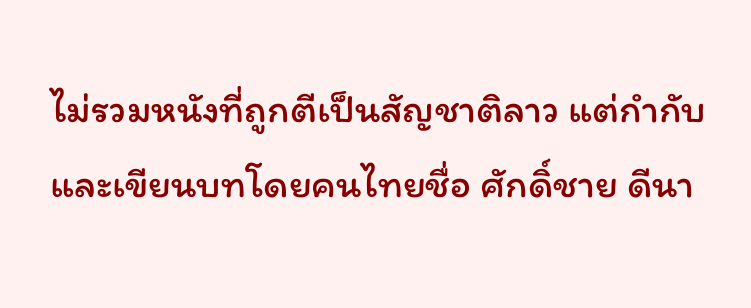ไม่รวมหนังที่ถูกตีเป็นสัญชาติลาว แต่กำกับและเขียนบทโดยคนไทยชื่อ ศักดิ์ชาย ดีนา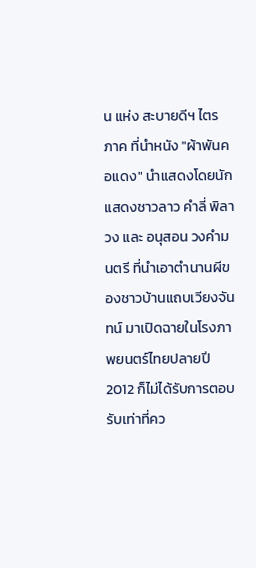น แห่ง สะบายดีฯ ไตรภาค ที่นำหนัง "ผ้าพันคอแดง" นำแสดงโดยนักแสดงชาวลาว คำลี่ พิลาวง และ อนุสอน วงคำมนตรี ที่นำเอาตำนานผีของชาวบ้านแถบเวียงจันทน์ มาเปิดฉายในโรงภาพยนตร์ไทยปลายปี 2012 ก็ไม่ได้รับการตอบรับเท่าที่คว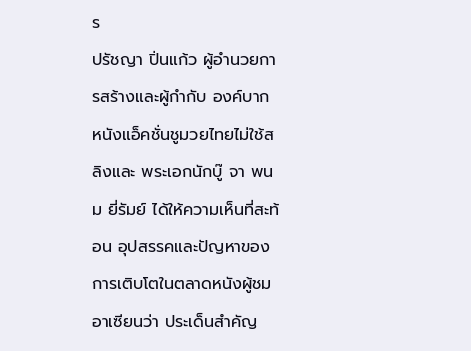ร
ปรัชญา ปิ่นแก้ว ผู้อำนวยการสร้างและผู้กำกับ องค์บาก หนังแอ็คชั่นชูมวยไทยไม่ใช้สลิงและ พระเอกนักบู๊ จา พนม ยี่รัมย์ ได้ให้ความเห็นที่สะท้อน อุปสรรคและปัญหาของการเติบโตในตลาดหนังผู้ชมอาเซียนว่า ประเด็นสำคัญ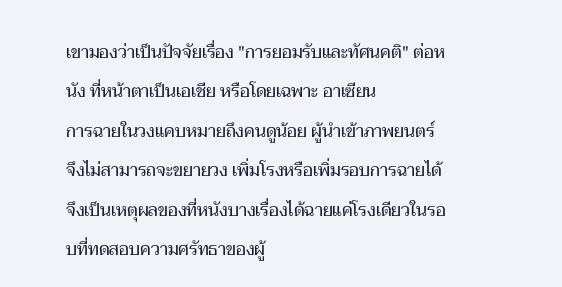เขามองว่าเป็นปัจจัยเรื่อง "การยอมรับและทัศนคติ" ต่อหนัง ที่หน้าตาเป็นเอเชีย หรือโดยเฉพาะ อาเซียน
การฉายในวงแคบหมายถึงคนดูน้อย ผู้นำเข้าภาพยนตร์ จึงไม่สามารถจะขยายวง เพิ่มโรงหรือเพิ่มรอบการฉายได้ จึงเป็นเหตุผลของที่หนังบางเรื่องได้ฉายแค่โรงเดียวในรอบที่ทดสอบความศรัทธาของผู้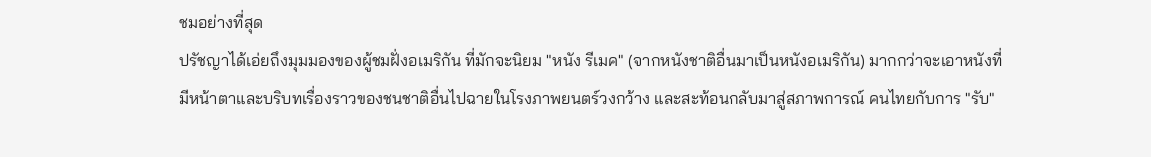ชมอย่างที่สุด
ปรัชญาได้เอ่ยถึงมุมมองของผู้ชมฝั่งอเมริกัน ที่มักจะนิยม "หนัง รีเมค" (จากหนังชาติอื่นมาเป็นหนังอเมริกัน) มากกว่าจะเอาหนังที่มีหน้าตาและบริบทเรื่องราวของชนชาติอื่นไปฉายในโรงภาพยนตร์วงกว้าง และสะท้อนกลับมาสู่สภาพการณ์ คนไทยกับการ "รับ"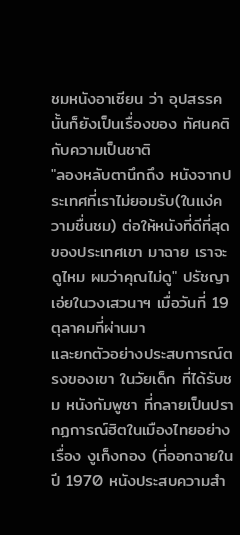ชมหนังอาเซียน ว่า อุปสรรคนั้นก็ยังเป็นเรื่องของ ทัศนคติกับความเป็นชาติ
"ลองหลับตานึกถึง หนังจากประเทศที่เราไม่ยอมรับ(ในแง่ความชื่นชม) ต่อให้หนังที่ดีที่สุดของประเทศเขา มาฉาย เราจะดูไหม ผมว่าคุณไม่ดู" ปรัชญา เอ่ยในวงเสวนาฯ เมื่อวันที่ 19 ตุลาคมที่ผ่านมา
และยกตัวอย่างประสบการณ์ตรงของเขา ในวัยเด็ก ที่ได้รับชม หนังกัมพูชา ที่กลายเป็นปรากฏการณ์ฮิตในเมืองไทยอย่างเรื่อง งูเก็งกอง (ที่ออกฉายในปี 1970 หนังประสบความสำ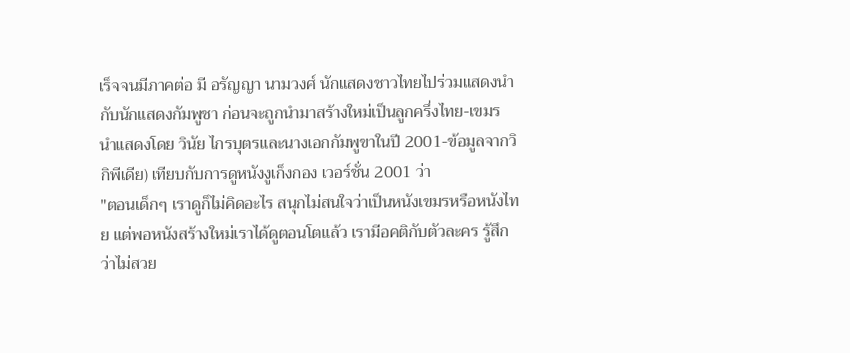เร็จจนมีภาคต่อ มี อรัญญา นามวงศ์ นักแสดงชาวไทยไปร่วมแสดงนำกับนักแสดงกัมพูชา ก่อนจะถูกนำมาสร้างใหม่เป็นลูกครึ่งไทย-เขมร นำแสดงโดย วินัย ไกรบุตรและนางเอกกัมพูขาในปี 2001-ข้อมูลจากวิกิพีเดีย) เทียบกับการดูหนังงูเก็งกอง เวอร์ชั่น 2001 ว่า
"ตอนเด็กๆ เราดูก็ไม่คิดอะไร สนุกไม่สนใจว่าเป็นหนังเขมรหรือหนังไทย แต่พอหนังสร้างใหม่เราได้ดูตอนโตแล้ว เรามีอคติกับตัวละคร รู้สึกว่าไม่สวย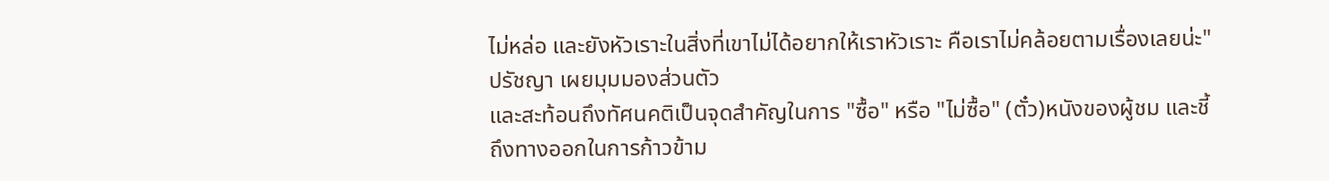ไม่หล่อ และยังหัวเราะในสิ่งที่เขาไม่ได้อยากให้เราหัวเราะ คือเราไม่คล้อยตามเรื่องเลยน่ะ" ปรัชญา เผยมุมมองส่วนตัว
และสะท้อนถึงทัศนคติเป็นจุดสำคัญในการ "ซื้อ" หรือ "ไม่ซื้อ" (ตั๋ว)หนังของผู้ชม และชี้ถึงทางออกในการก้าวข้าม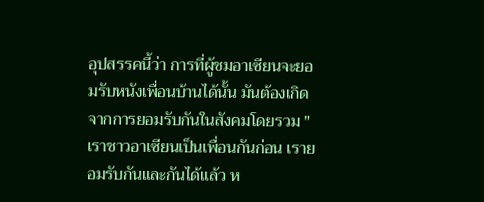อุปสรรคนี้ว่า การที่ผู้ชมอาเซียนจะยอมรับหนังเพื่อนบ้านได้นั้น มันต้องเกิดจากการยอมรับกันในสังคมโดยรวม "เราชาวอาเซียนเป็นเพื่อนกันก่อน เรายอมรับกันและกันได้แล้ว ห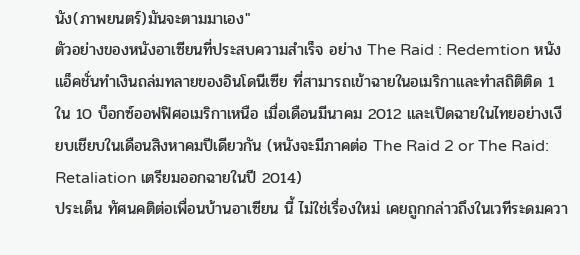นัง(ภาพยนตร์)มันจะตามมาเอง"
ตัวอย่างของหนังอาเซียนที่ประสบความสำเร็จ อย่าง The Raid : Redemtion หนังแอ็คชั่นทำเงินถล่มทลายของอินโดนีเซีย ที่สามารถเข้าฉายในอเมริกาและทำสถิติติด 1 ใน 10 บ็อกซ์ออฟฟิศอเมริกาเหนือ เมื่อเดือนมีนาคม 2012 และเปิดฉายในไทยอย่างเงียบเชียบในเดือนสิงหาคมปีเดียวกัน (หนังจะมีภาคต่อ The Raid 2 or The Raid: Retaliation เตรียมออกฉายในปี 2014)
ประเด็น ทัศนคติต่อเพื่อนบ้านอาเซียน นี้ ไม่ใช่เรื่องใหม่ เคยถูกกล่าวถึงในเวทีระดมควา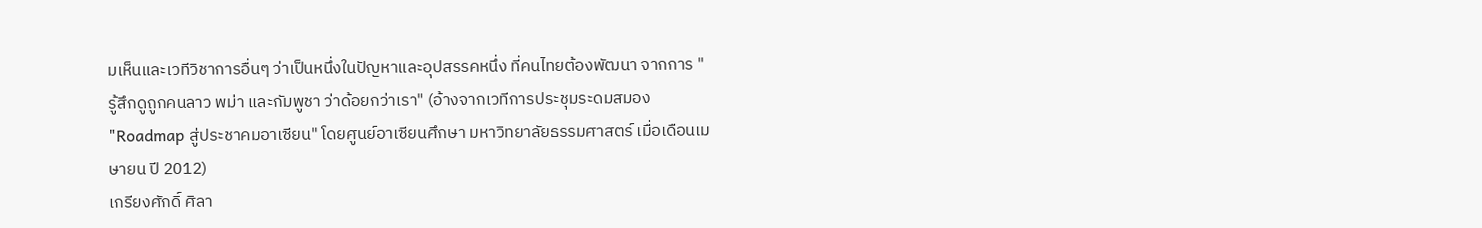มเห็นและเวทีวิชาการอื่นๆ ว่าเป็นหนึ่งในปัญหาและอุปสรรคหนึ่ง ที่คนไทยต้องพัฒนา จากการ "รู้สึกดูถูกคนลาว พม่า และกัมพูชา ว่าด้อยกว่าเรา" (อ้างจากเวทีการประชุมระดมสมอง "Roadmap สู่ประชาคมอาเซียน" โดยศูนย์อาเซียนศึกษา มหาวิทยาลัยธรรมศาสตร์ เมื่อเดือนเมษายน ปี 2012)
เกรียงศักดิ์ ศิลา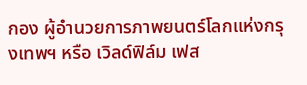กอง ผู้อำนวยการภาพยนตร์โลกแห่งกรุงเทพฯ หรือ เวิลด์ฟิล์ม เฟส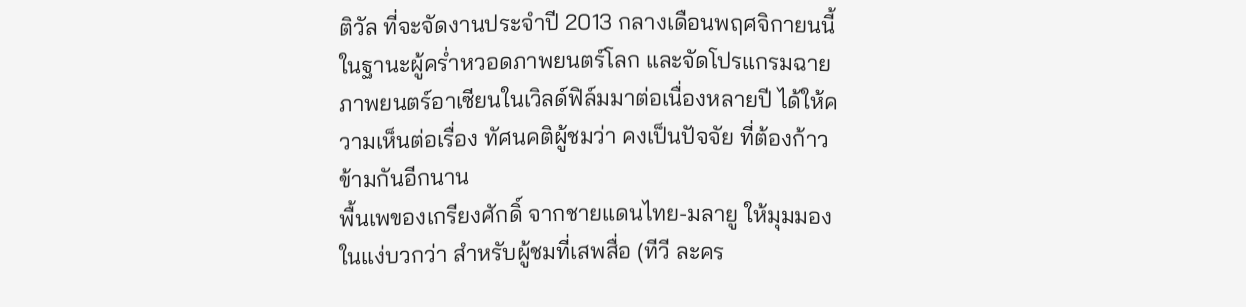ติวัล ที่จะจัดงานประจำปี 2013 กลางเดือนพฤศจิกายนนี้ ในฐานะผู้คร่ำหวอดภาพยนตร์โลก และจัดโปรแกรมฉายภาพยนตร์อาเซียนในเวิลด์ฟิล์มมาต่อเนื่องหลายปี ได้ให้ความเห็นต่อเรื่อง ทัศนคติผู้ชมว่า คงเป็นปัจจัย ที่ต้องก้าวข้ามกันอีกนาน
พื้นเพของเกรียงศักดิ์ จากชายแดนไทย-มลายู ให้มุมมองในแง่บวกว่า สำหรับผู้ชมที่เสพสื่อ (ทีวี ละคร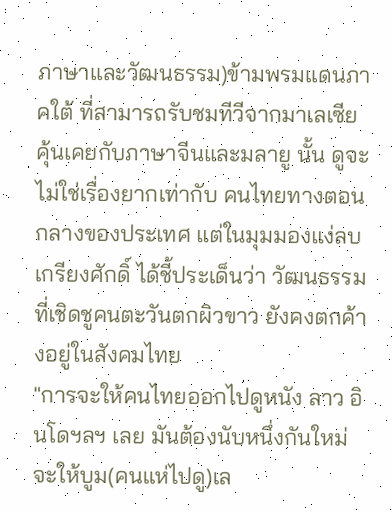ภาษาและวัฒนธรรม)ข้ามพรมแดนภาคใต้ ที่สามารถรับชมทีวีจากมาเลเซีย คุ้นเคยกับภาษาจีนและมลายู นั้น ดูจะไม่ใช่เรื่องยากเท่ากับ คนไทยทางตอนกลางของประเทศ แต่ในมุมมองแง่ลบ เกรียงศักดิ์ ได้ชี้ประเด็นว่า วัฒนธรรมที่เชิดชูคนตะวันตกผิวขาว ยังคงตกค้างอยู่ในสังคมไทย
"การจะให้คนไทยออกไปดูหนัง ลาว อินโดฯลฯ เลย มันต้องนับหนึ่งกันใหม่ จะให้บูม(คนแห่ไปดู)เล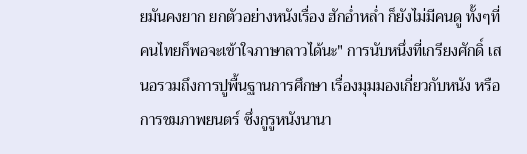ยมันคงยาก ยกตัวอย่างหนังเรื่อง ฮักอ่ำหล่ำ ก็ยังไม่มีคนดู ทั้งๆที่คนไทยก็พอจะเข้าใจภาษาลาวได้นะ" การนับหนึ่งที่เกรียงศักดิ์ เสนอรวมถึงการปูพื้นฐานการศึกษา เรื่องมุมมองเกี่ยวกับหนัง หรือการชมภาพยนตร์ ซึ่งกูรูหนังนานา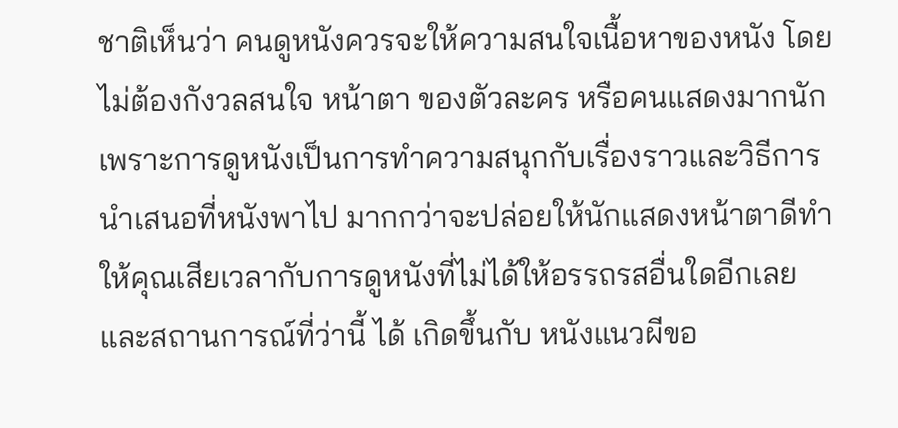ชาติเห็นว่า คนดูหนังควรจะให้ความสนใจเนื้อหาของหนัง โดยไม่ต้องกังวลสนใจ หน้าตา ของตัวละคร หรือคนแสดงมากนัก เพราะการดูหนังเป็นการทำความสนุกกับเรื่องราวและวิธีการนำเสนอที่หนังพาไป มากกว่าจะปล่อยให้นักแสดงหน้าตาดีทำให้คุณเสียเวลากับการดูหนังที่ไม่ได้ให้อรรถรสอื่นใดอีกเลย
และสถานการณ์ที่ว่านี้ ได้ เกิดขึ้นกับ หนังแนวผีขอ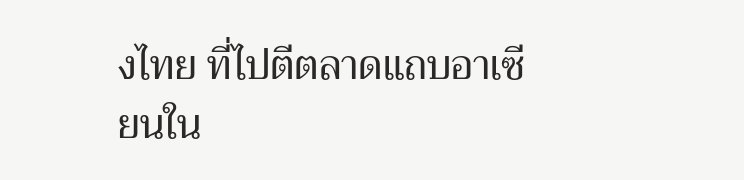งไทย ที่ไปตีตลาดแถบอาเซียนใน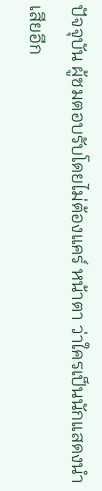ปัจจุบัน ผู้ชมตอบรับโดยไม่ต้องแคร์ หน้าตา ว่าใครเป็นนักแสดงนำเสียอีก